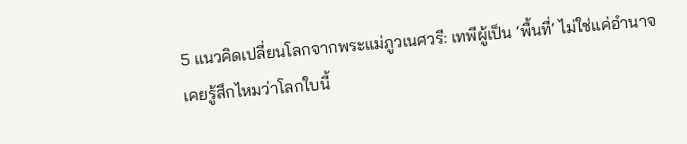5 แนวคิดเปลี่ยนโลกจากพระแม่ภูวเนศวรี: เทพีผู้เป็น ‘พื้นที่’ ไม่ใช่แค่อำนาจ
เคยรู้สึกไหมว่าโลกใบนี้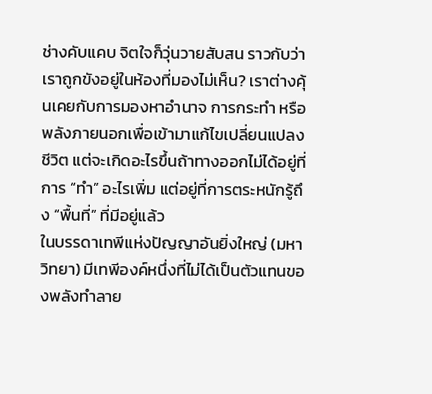ช่างคับแคบ จิตใจก็วุ่นวายสับสน ราวกับว่าเราถูกขังอยู่ในห้องที่มองไม่เห็น? เราต่างคุ้นเคยกับการมองหาอำนาจ การกระทำ หรือพลังภายนอกเพื่อเข้ามาแก้ไขเปลี่ยนแปลงชีวิต แต่จะเกิดอะไรขึ้นถ้าทางออกไม่ได้อยู่ที่การ “ทำ” อะไรเพิ่ม แต่อยู่ที่การตระหนักรู้ถึง “พื้นที่” ที่มีอยู่แล้ว
ในบรรดาเทพีแห่งปัญญาอันยิ่งใหญ่ (มหาวิทยา) มีเทพีองค์หนึ่งที่ไม่ได้เป็นตัวแทนของพลังทำลาย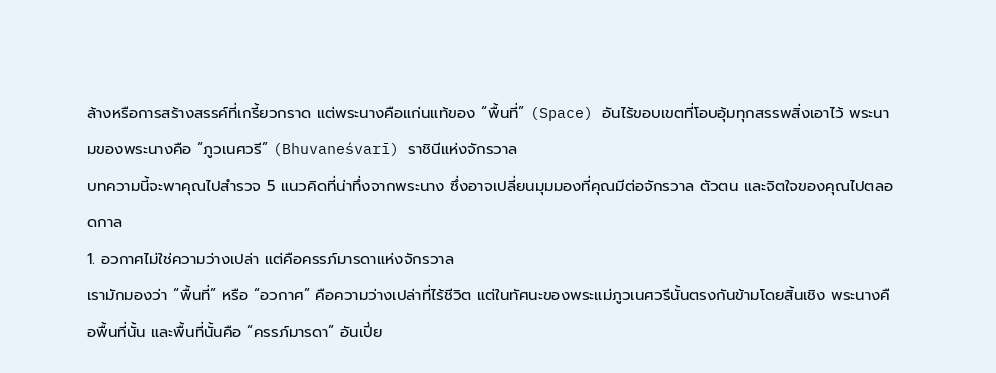ล้างหรือการสร้างสรรค์ที่เกรี้ยวกราด แต่พระนางคือแก่นแท้ของ “พื้นที่” (Space) อันไร้ขอบเขตที่โอบอุ้มทุกสรรพสิ่งเอาไว้ พระนามของพระนางคือ “ภูวเนศวรี” (Bhuvaneśvarī) ราชินีแห่งจักรวาล
บทความนี้จะพาคุณไปสำรวจ 5 แนวคิดที่น่าทึ่งจากพระนาง ซึ่งอาจเปลี่ยนมุมมองที่คุณมีต่อจักรวาล ตัวตน และจิตใจของคุณไปตลอดกาล
1. อวกาศไม่ใช่ความว่างเปล่า แต่คือครรภ์มารดาแห่งจักรวาล
เรามักมองว่า “พื้นที่” หรือ “อวกาศ” คือความว่างเปล่าที่ไร้ชีวิต แต่ในทัศนะของพระแม่ภูวเนศวรีนั้นตรงกันข้ามโดยสิ้นเชิง พระนางคือพื้นที่นั้น และพื้นที่นั้นคือ “ครรภ์มารดา” อันเปี่ย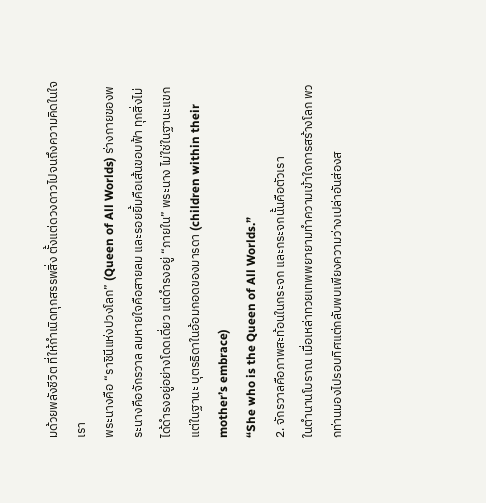มด้วยพลังชีวิต ที่ให้กำเนิดทุกสรรพสิ่ง ตั้งแต่ดวงดาวไปจนถึงความคิดในใจเรา
พระนางคือ “ราชินีแห่งปวงโลก” (Queen of All Worlds) ร่างกายของพระนางคือจักรวาล ลมหายใจคือสายลม และรอยยิ้มคือเส้นขอบฟ้า ทุกสิ่งไม่ได้ดำรงอยู่อย่างโดดเดี่ยว แต่ดำรงอยู่ “ภายใน” พระนาง ไม่ใช่ในฐานะแขก แต่ในฐานะ บุตรธิดาในอ้อมกอดของมารดา (children within their mother’s embrace)
“She who is the Queen of All Worlds.”
2. จักรวาลคือภาพสะท้อนในกระจก และกระจกนั้นคือตัวเรา
ในตำนานโบราณ เมื่อเหล่าทวยเทพพยายามทำความเข้าใจการสร้างโลก พวกท่านมองไปรอบทิศแต่กลับพบเพียงความว่างเปล่าอันส่องส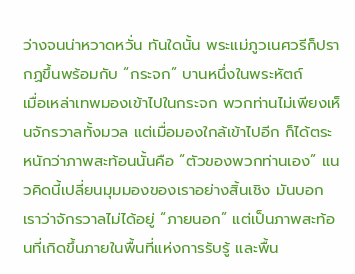ว่างจนน่าหวาดหวั่น ทันใดนั้น พระแม่ภูวเนศวรีก็ปรากฏขึ้นพร้อมกับ “กระจก” บานหนึ่งในพระหัตถ์
เมื่อเหล่าเทพมองเข้าไปในกระจก พวกท่านไม่เพียงเห็นจักรวาลทั้งมวล แต่เมื่อมองใกล้เข้าไปอีก ก็ได้ตระหนักว่าภาพสะท้อนนั้นคือ “ตัวของพวกท่านเอง” แนวคิดนี้เปลี่ยนมุมมองของเราอย่างสิ้นเชิง มันบอกเราว่าจักรวาลไม่ได้อยู่ “ภายนอก” แต่เป็นภาพสะท้อนที่เกิดขึ้นภายในพื้นที่แห่งการรับรู้ และพื้น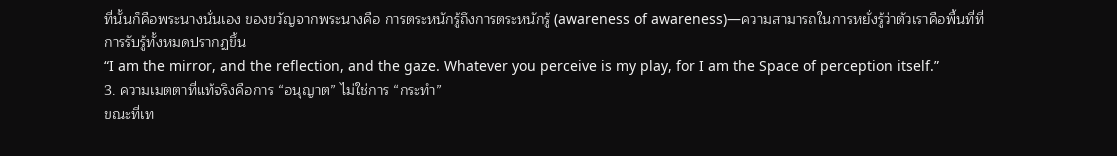ที่นั้นก็คือพระนางนั่นเอง ของขวัญจากพระนางคือ การตระหนักรู้ถึงการตระหนักรู้ (awareness of awareness)—ความสามารถในการหยั่งรู้ว่าตัวเราคือพื้นที่ที่การรับรู้ทั้งหมดปรากฏขึ้น
“I am the mirror, and the reflection, and the gaze. Whatever you perceive is my play, for I am the Space of perception itself.”
3. ความเมตตาที่แท้จริงคือการ “อนุญาต” ไม่ใช่การ “กระทำ”
ขณะที่เท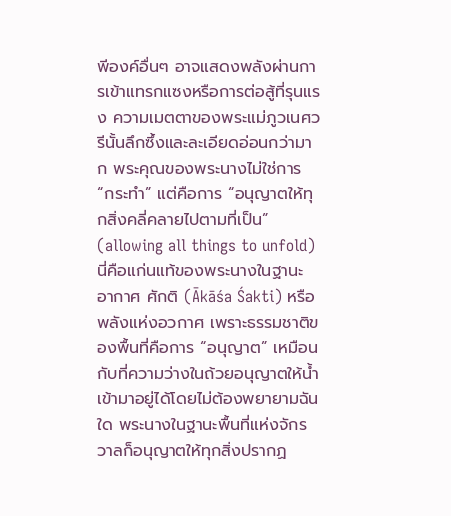พีองค์อื่นๆ อาจแสดงพลังผ่านการเข้าแทรกแซงหรือการต่อสู้ที่รุนแรง ความเมตตาของพระแม่ภูวเนศวรีนั้นลึกซึ้งและละเอียดอ่อนกว่ามาก พระคุณของพระนางไม่ใช่การ “กระทำ” แต่คือการ “อนุญาตให้ทุกสิ่งคลี่คลายไปตามที่เป็น” (allowing all things to unfold)
นี่คือแก่นแท้ของพระนางในฐานะ อากาศ ศักติ (Ākāśa Śakti) หรือพลังแห่งอวกาศ เพราะธรรมชาติของพื้นที่คือการ “อนุญาต” เหมือนกับที่ความว่างในถ้วยอนุญาตให้น้ำเข้ามาอยู่ได้โดยไม่ต้องพยายามฉันใด พระนางในฐานะพื้นที่แห่งจักรวาลก็อนุญาตให้ทุกสิ่งปรากฏ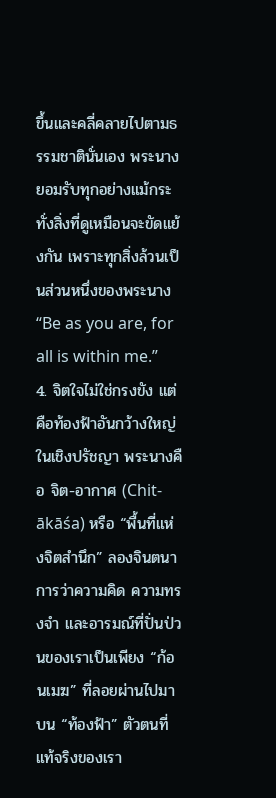ขึ้นและคลี่คลายไปตามธรรมชาตินั่นเอง พระนางยอมรับทุกอย่างแม้กระทั่งสิ่งที่ดูเหมือนจะขัดแย้งกัน เพราะทุกสิ่งล้วนเป็นส่วนหนึ่งของพระนาง
“Be as you are, for all is within me.”
4. จิตใจไม่ใช่กรงขัง แต่คือท้องฟ้าอันกว้างใหญ่
ในเชิงปรัชญา พระนางคือ จิต-อากาศ (Chit-ākāśa) หรือ “พื้นที่แห่งจิตสำนึก” ลองจินตนาการว่าความคิด ความทรงจำ และอารมณ์ที่ปั่นป่วนของเราเป็นเพียง “ก้อนเมฆ” ที่ลอยผ่านไปมาบน “ท้องฟ้า” ตัวตนที่แท้จริงของเรา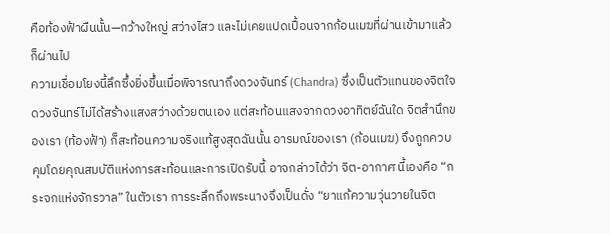คือท้องฟ้าผืนนั้น—กว้างใหญ่ สว่างไสว และไม่เคยแปดเปื้อนจากก้อนเมฆที่ผ่านเข้ามาแล้วก็ผ่านไป
ความเชื่อมโยงนี้ลึกซึ้งยิ่งขึ้นเมื่อพิจารณาถึงดวงจันทร์ (Chandra) ซึ่งเป็นตัวแทนของจิตใจ ดวงจันทร์ไม่ได้สร้างแสงสว่างด้วยตนเอง แต่สะท้อนแสงจากดวงอาทิตย์ฉันใด จิตสำนึกของเรา (ท้องฟ้า) ก็สะท้อนความจริงแท้สูงสุดฉันนั้น อารมณ์ของเรา (ก้อนเมฆ) จึงถูกควบคุมโดยคุณสมบัติแห่งการสะท้อนและการเปิดรับนี้ อาจกล่าวได้ว่า จิต-อากาศ นี้เองคือ “กระจกแห่งจักรวาล” ในตัวเรา การระลึกถึงพระนางจึงเป็นดั่ง “ยาแก้ความวุ่นวายในจิต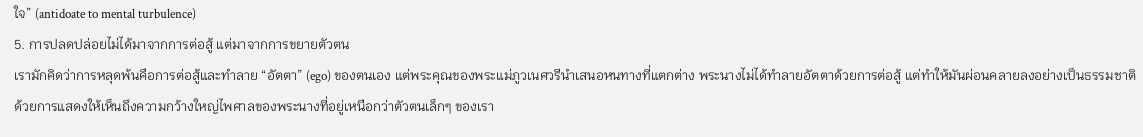ใจ” (antidoate to mental turbulence)
5. การปลดปล่อยไม่ได้มาจากการต่อสู้ แต่มาจากการขยายตัวตน
เรามักคิดว่าการหลุดพ้นคือการต่อสู้และทำลาย “อัตตา” (ego) ของตนเอง แต่พระคุณของพระแม่ภูวเนศวรีนำเสนอหนทางที่แตกต่าง พระนางไม่ได้ทำลายอัตตาด้วยการต่อสู้ แต่ทำให้มันผ่อนคลายลงอย่างเป็นธรรมชาติ ด้วยการแสดงให้เห็นถึงความกว้างใหญ่ไพศาลของพระนางที่อยู่เหนือกว่าตัวตนเล็กๆ ของเรา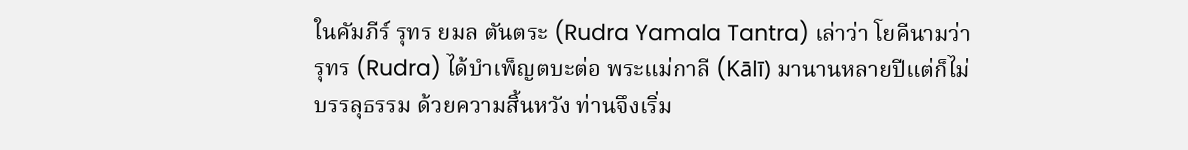ในคัมภีร์ รุทร ยมล ตันตระ (Rudra Yamala Tantra) เล่าว่า โยคีนามว่ารุทร (Rudra) ได้บำเพ็ญตบะต่อ พระแม่กาลี (Kālī) มานานหลายปีแต่ก็ไม่บรรลุธรรม ด้วยความสิ้นหวัง ท่านจึงเริ่ม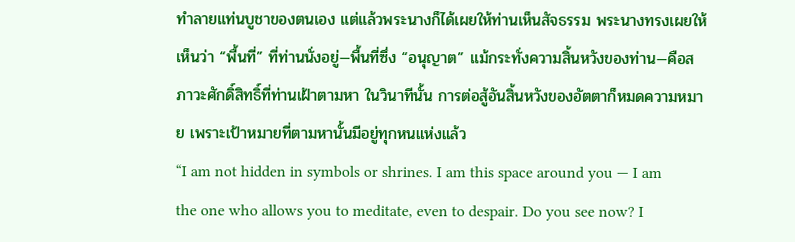ทำลายแท่นบูชาของตนเอง แต่แล้วพระนางก็ได้เผยให้ท่านเห็นสัจธรรม พระนางทรงเผยให้เห็นว่า “พื้นที่” ที่ท่านนั่งอยู่—พื้นที่ซึ่ง “อนุญาต” แม้กระทั่งความสิ้นหวังของท่าน—คือสภาวะศักดิ์สิทธิ์ที่ท่านเฝ้าตามหา ในวินาทีนั้น การต่อสู้อันสิ้นหวังของอัตตาก็หมดความหมาย เพราะเป้าหมายที่ตามหานั้นมีอยู่ทุกหนแห่งแล้ว
“I am not hidden in symbols or shrines. I am this space around you — I am the one who allows you to meditate, even to despair. Do you see now? I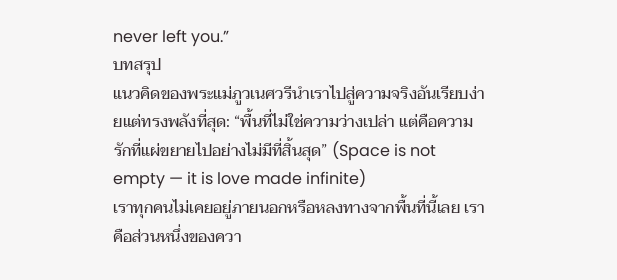never left you.”
บทสรุป
แนวคิดของพระแม่ภูวเนศวรีนำเราไปสู่ความจริงอันเรียบง่ายแต่ทรงพลังที่สุด: “พื้นที่ไม่ใช่ความว่างเปล่า แต่คือความรักที่แผ่ขยายไปอย่างไม่มีที่สิ้นสุด” (Space is not empty — it is love made infinite)
เราทุกคนไม่เคยอยู่ภายนอกหรือหลงทางจากพื้นที่นี้เลย เราคือส่วนหนึ่งของควา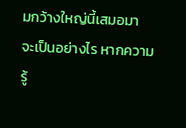มกว้างใหญ่นี้เสมอมา
จะเป็นอย่างไร หากความรู้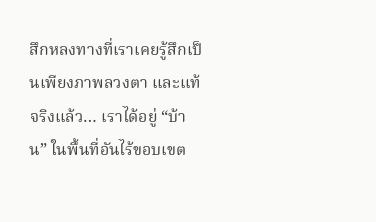สึกหลงทางที่เราเคยรู้สึกเป็นเพียงภาพลวงตา และแท้จริงแล้ว… เราได้อยู่ “บ้าน” ในพื้นที่อันไร้ขอบเขต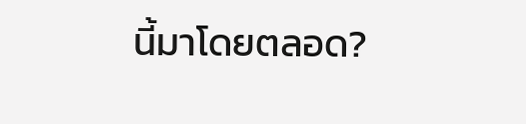นี้มาโดยตลอด?